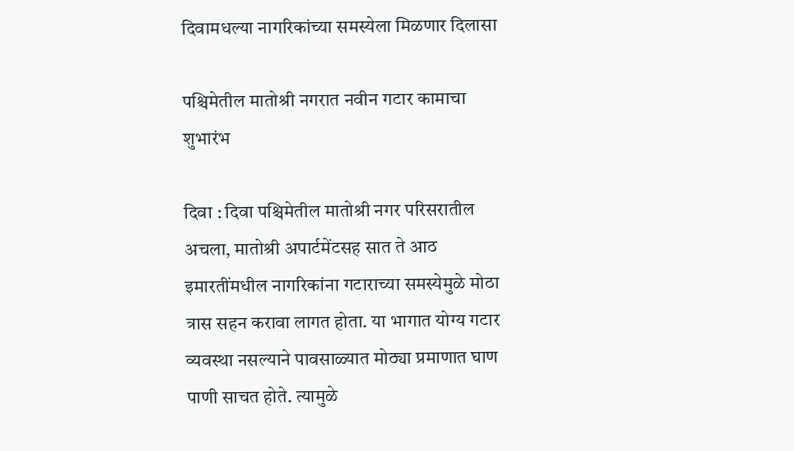दिवामधल्या नागरिकांच्या समस्येला मिळणार दिलासा

पश्चिमेतील मातोश्री नगरात नवीन गटार कामाचा शुभारंभ

दिवा : दिवा पश्चिमेतील मातोश्री नगर परिसरातील अचला, मातोश्री अपार्टमेंटसह सात ते आठ इमारतींमधील नागरिकांना गटाराच्या समस्येमुळे मोठा त्रास सहन करावा लागत होता. या भागात योग्य गटार व्यवस्था नसल्याने पावसाळ्यात मोठ्या प्रमाणात घाण पाणी साचत होते. त्यामुळे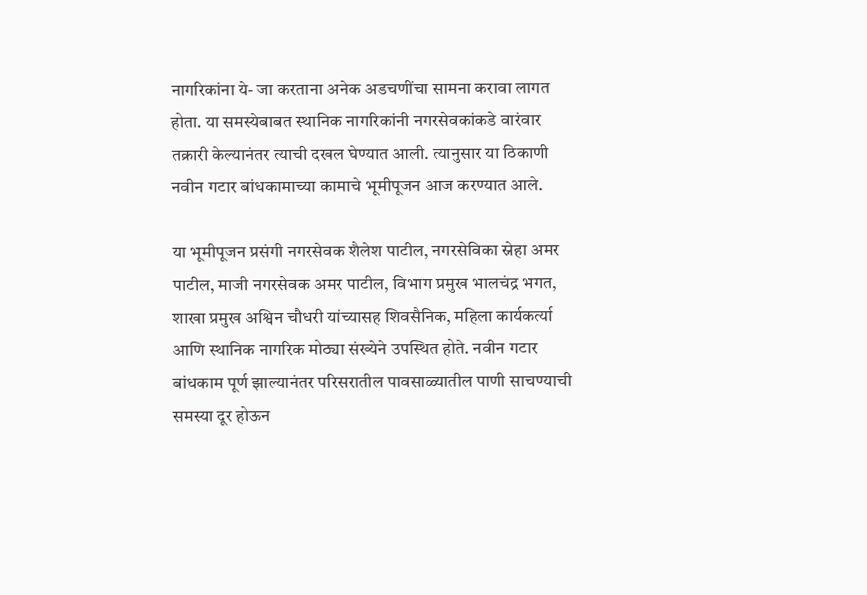नागरिकांना ये- जा करताना अनेक अडचणींचा सामना करावा लागत होता. या समस्येबाबत स्थानिक नागरिकांनी नगरसेवकांकडे वारंवार तक्रारी केल्यानंतर त्याची दखल घेण्यात आली. त्यानुसार या ठिकाणी नवीन गटार बांधकामाच्या कामाचे भूमीपूजन आज करण्यात आले.

या भूमीपूजन प्रसंगी नगरसेवक शैलेश पाटील, नगरसेविका स्नेहा अमर पाटील, माजी नगरसेवक अमर पाटील, विभाग प्रमुख भालचंद्र भगत, शाखा प्रमुख अश्विन चौधरी यांच्यासह शिवसैनिक, महिला कार्यकर्त्या आणि स्थानिक नागरिक मोठ्या संख्येने उपस्थित होते. नवीन गटार बांधकाम पूर्ण झाल्यानंतर परिसरातील पावसाळ्यातील पाणी साचण्याची समस्या दूर होऊन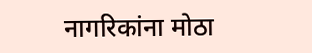नागरिकांना मोठा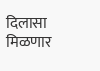दिलासा मिळणार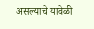असल्याचे यावेळी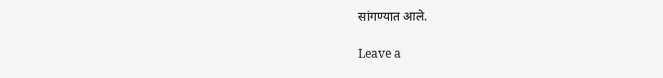सांगण्यात आले.

Leave a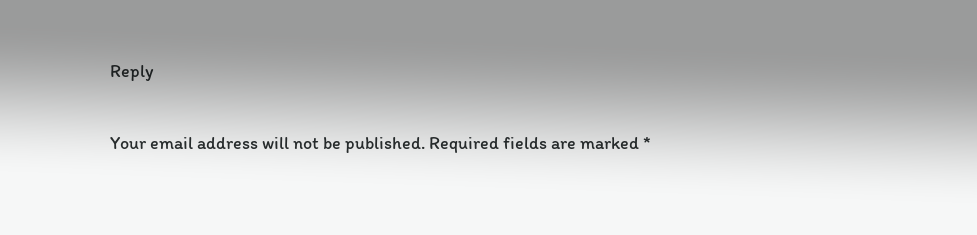Reply

Your email address will not be published. Required fields are marked *